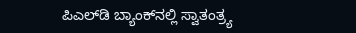ಪಿಎಲ್‍ಡಿ ಬ್ಯಾಂಕ್‍ನಲ್ಲಿ ಸ್ವಾತಂತ್ರ್ಯ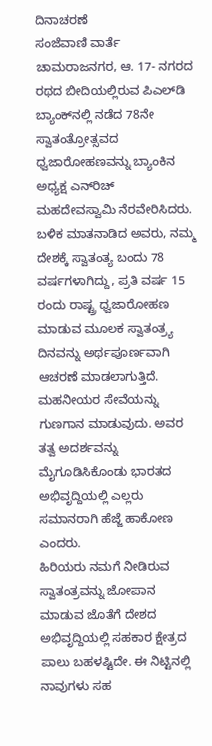ದಿನಾಚರಣೆ
ಸಂಜೆವಾಣಿ ವಾರ್ತೆ
ಚಾಮರಾಜನಗರ, ಆ. 17- ನಗರದ ರಥದ ಬೀದಿಯಲ್ಲಿರುವ ಪಿಎಲ್‍ಡಿ ಬ್ಯಾಂಕ್‍ನಲ್ಲಿ ನಡೆದ 78ನೇ ಸ್ವಾತಂತ್ರೋತ್ಸವದ ಧ್ವಜಾರೋಹಣವನ್ನು ಬ್ಯಾಂಕಿನ ಅಧ್ಯಕ್ಷ ಎನ್‍ರಿಚ್ ಮಹದೇವಸ್ವಾಮಿ ನೆರವೇರಿಸಿದರು.
ಬಳಿಕ ಮಾತನಾಡಿದ ಅವರು, ನಮ್ಮ ದೇಶಕ್ಕೆ ಸ್ವಾತಂತ್ಯ ಬಂದು 78 ವರ್ಷಗಳಾಗಿದ್ದು, ಪ್ರತಿ ವರ್ಷ 15 ರಂದು ರಾಷ್ಟ್ರ ಧ್ವಜಾರೋಹಣ ಮಾಡುವ ಮೂಲಕ ಸ್ವಾತಂತ್ರ್ಯ ದಿನವನ್ನು ಅರ್ಥಪೂರ್ಣವಾಗಿ ಆಚರಣೆ ಮಾಡಲಾಗುತ್ತಿದೆ. ಮಹನೀಯರ ಸೇವೆಯನ್ನು ಗುಣಗಾನ ಮಾಡುವುದು. ಅವರ ತತ್ವ ಅದರ್ಶವನ್ನು ಮೈಗೂಡಿಸಿಕೊಂಡು ಭಾರತದ ಅಭಿವೃದ್ದಿಯಲ್ಲಿ ಎಲ್ಲರು ಸಮಾನರಾಗಿ ಹೆಜ್ಜೆ ಹಾಕೋಣ ಎಂದರು.
ಹಿರಿಯರು ನಮಗೆ ನೀಡಿರುವ ಸ್ವಾತಂತ್ರವನ್ನು ಜೋಪಾನ ಮಾಡುವ ಜೊತೆಗೆ ದೇಶದ ಅಭಿವೃದ್ದಿಯಲ್ಲಿ ಸಹಕಾರ ಕ್ಷೇತ್ರದ ಪಾಲು ಬಹಳಷ್ಟಿದೇ. ಈ ನಿಟ್ಟಿನಲ್ಲಿ ನಾವುಗಳು ಸಹ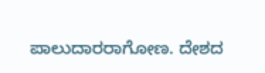ಪಾಲುದಾರರಾಗೋಣ. ದೇಶದ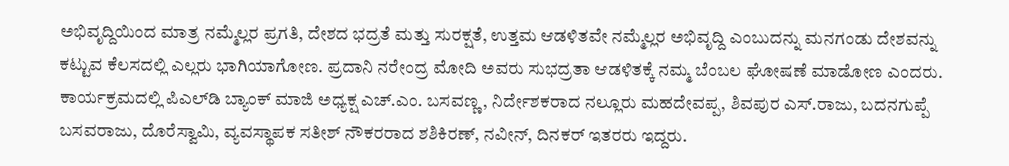ಅಭಿವೃದ್ದಿಯಿಂದ ಮಾತ್ರ ನಮ್ಮೆಲ್ಲರ ಪ್ರಗತಿ, ದೇಶದ ಭದ್ರತೆ ಮತ್ತು ಸುರಕ್ಷತೆ, ಉತ್ತಮ ಆಡಳಿತವೇ ನಮ್ಮೆಲ್ಲರ ಅಭಿವೃದ್ದಿ ಎಂಬುದನ್ನು ಮನಗಂಡು ದೇಶವನ್ನು ಕಟ್ಟುವ ಕೆಲಸದಲ್ಲಿ ಎಲ್ಲರು ಭಾಗಿಯಾಗೋಣ. ಪ್ರದಾನಿ ನರೇಂದ್ರ ಮೋದಿ ಅವರು ಸುಭದ್ರತಾ ಆಡಳಿತಕ್ಕೆ ನಮ್ಮ ಬೆಂಬಲ ಘೋಷಣೆ ಮಾಡೋಣ ಎಂದರು.
ಕಾರ್ಯಕ್ರಮದಲ್ಲಿ ಪಿಎಲ್‍ಡಿ ಬ್ಯಾಂಕ್ ಮಾಜಿ ಅಧ್ಯಕ್ಷ ಎಚ್.ಎಂ. ಬಸವಣ್ಣ, ನಿರ್ದೇಶಕರಾದ ನಲ್ಲೂರು ಮಹದೇವಪ್ಪ, ಶಿವಪುರ ಎಸ್.ರಾಜು, ಬದನಗುಪ್ಪೆ ಬಸವರಾಜು, ದೊರೆಸ್ವಾಮಿ, ವ್ಯವಸ್ಥಾಪಕ ಸತೀಶ್ ನೌಕರರಾದ ಶಶಿಕಿರಣ್, ನವೀನ್, ದಿನಕರ್ ಇತರರು ಇದ್ದರು.